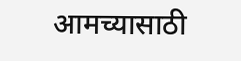आमच्यासाठी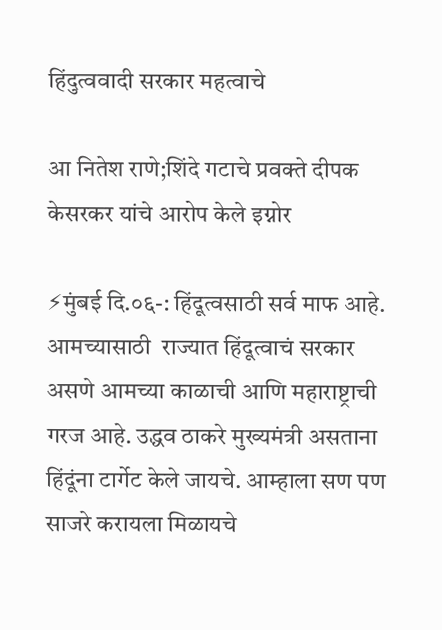हिंदुत्ववादी सरकार महत्वाचे

आ नितेश राणे;शिंदे गटाचे प्रवक्ते दीपक केसरकर यांचे आरोप केले इग्नोर

⚡मुंबई दि.०६-: हिंदूत्वसाठी सर्व माफ आहे. आमच्यासाठी  राज्यात हिंदूत्वाचं सरकार असणे आमच्या काळाची आणि महाराष्ट्राची  गरज आहे. उद्धव ठाकरे मुख्यमंत्री असताना हिंदूंना टार्गेट केले जायचे. आम्हाला सण पण साजरे करायला मिळायचे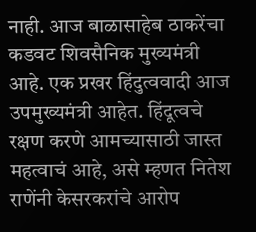नाही. आज बाळासाहेब ठाकरेंचा कडवट शिवसैनिक मुख्यमंत्री आहे. एक प्रखर हिंदुत्ववादी आज उपमुख्यमंत्री आहेत. हिंदूत्वचे रक्षण करणे आमच्यासाठी जास्त महत्वाचं आहे, असे म्हणत नितेश राणेंनी केसरकरांचे आरोप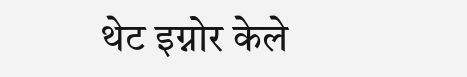थेट इग्नोर केले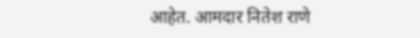आहेत. आमदार नितेश राणे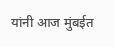यांनी आज मुंबईत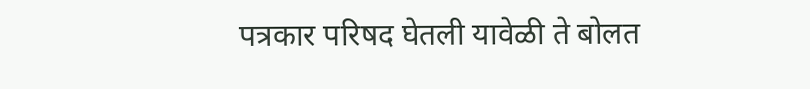पत्रकार परिषद घेतली यावेळी ते बोलत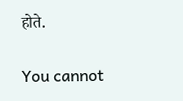होते.

You cannot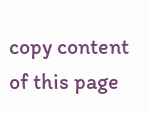copy content of this page